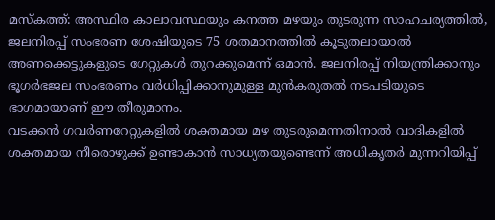മസ്കത്ത്: അസ്ഥിര കാലാവസ്ഥയും കനത്ത മഴയും തുടരുന്ന സാഹചര്യത്തിൽ, ജലനിരപ്പ് സംഭരണ ശേഷിയുടെ 75 ശതമാനത്തിൽ കൂടുതലായാൽ അണക്കെട്ടുകളുടെ ഗേറ്റുകൾ തുറക്കുമെന്ന് ഒമാൻ. ജലനിരപ്പ് നിയന്ത്രിക്കാനും ഭൂഗർഭജല സംഭരണം വർധിപ്പിക്കാനുമുള്ള മുൻകരുതൽ നടപടിയുടെ ഭാഗമായാണ് ഈ തീരുമാനം.
വടക്കൻ ഗവർണറേറ്റുകളിൽ ശക്തമായ മഴ തുടരുമെന്നതിനാൽ വാദികളിൽ ശക്തമായ നീരൊഴുക്ക് ഉണ്ടാകാൻ സാധ്യതയുണ്ടെന്ന് അധികൃതർ മുന്നറിയിപ്പ്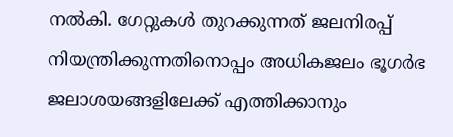നൽകി. ഗേറ്റുകൾ തുറക്കുന്നത് ജലനിരപ്പ് നിയന്ത്രിക്കുന്നതിനൊപ്പം അധികജലം ഭൂഗർഭ ജലാശയങ്ങളിലേക്ക് എത്തിക്കാനും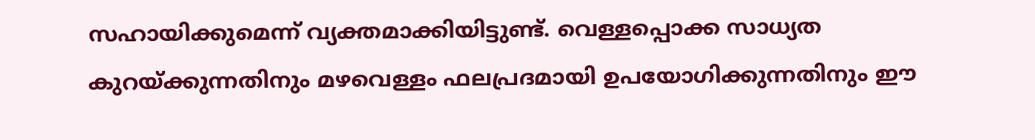സഹായിക്കുമെന്ന് വ്യക്തമാക്കിയിട്ടുണ്ട്. വെള്ളപ്പൊക്ക സാധ്യത കുറയ്ക്കുന്നതിനും മഴവെള്ളം ഫലപ്രദമായി ഉപയോഗിക്കുന്നതിനും ഈ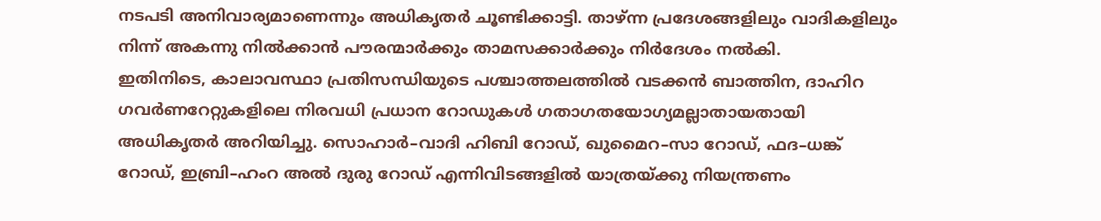നടപടി അനിവാര്യമാണെന്നും അധികൃതർ ചൂണ്ടിക്കാട്ടി. താഴ്ന്ന പ്രദേശങ്ങളിലും വാദികളിലും നിന്ന് അകന്നു നിൽക്കാൻ പൗരന്മാർക്കും താമസക്കാർക്കും നിർദേശം നൽകി.
ഇതിനിടെ, കാലാവസ്ഥാ പ്രതിസന്ധിയുടെ പശ്ചാത്തലത്തിൽ വടക്കൻ ബാത്തിന, ദാഹിറ ഗവർണറേറ്റുകളിലെ നിരവധി പ്രധാന റോഡുകൾ ഗതാഗതയോഗ്യമല്ലാതായതായി അധികൃതർ അറിയിച്ചു. സൊഹാർ–വാദി ഹിബി റോഡ്, ഖുമൈറ–സാ റോഡ്, ഫദ–ധങ്ക് റോഡ്, ഇബ്രി–ഹംറ അൽ ദുരു റോഡ് എന്നിവിടങ്ങളിൽ യാത്രയ്ക്കു നിയന്ത്രണം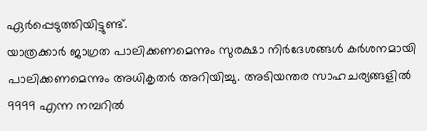ഏർപ്പെടുത്തിയിട്ടുണ്ട്.
യാത്രക്കാർ ജാഗ്രത പാലിക്കണമെന്നും സുരക്ഷാ നിർദേശങ്ങൾ കർശനമായി പാലിക്കണമെന്നും അധികൃതർ അറിയിച്ചു. അടിയന്തര സാഹചര്യങ്ങളിൽ 9999 എന്ന നമ്പറിൽ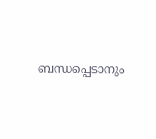ബന്ധപ്പെടാനും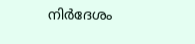നിർദേശം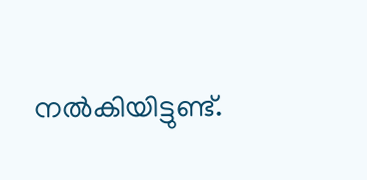നൽകിയിട്ടുണ്ട്.